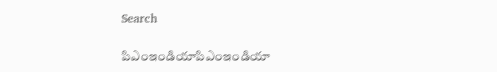Search

పిఎంఇండియాపిఎంఇండియా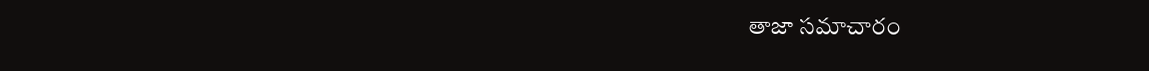తాజా స‌మాచారం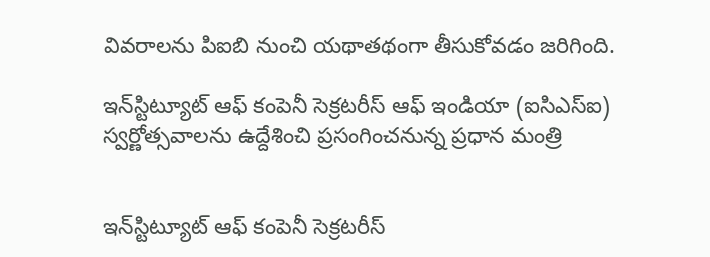వివరాలను పిఐబి నుంచి యథాతథంగా తీసుకోవడం జరిగింది.

ఇన్‌స్టిట్యూట్ ఆఫ్ కంపెనీ సెక్ర‌ట‌రీస్ ఆఫ్ ఇండియా (ఐసిఎస్ఐ) స్వ‌ర్ణోత్స‌వాల‌ను ఉద్దేశించి ప్ర‌సంగించ‌నున్న ప్ర‌ధాన మంత్రి


ఇన్‌స్టిట్యూట్ ఆఫ్ కంపెనీ సెక్ర‌ట‌రీస్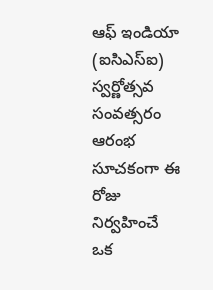ఆఫ్ ఇండియా (ఐసిఎస్ఐ) స్వ‌ర్ణోత్స‌వ సంవ‌త్స‌రం ఆరంభ సూచ‌కంగా ఈ రోజు నిర్వ‌హించే ఒక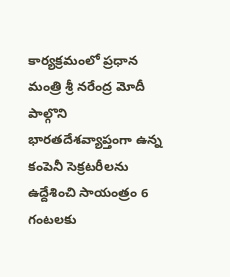కార్య‌క్ర‌మంలో ప్ర‌ధాన మంత్రి శ్రీ న‌రేంద్ర మోదీ పాల్గొని భార‌త‌దేశవ్యాప్తంగా ఉన్న కంపెనీ సెక్ర‌ట‌రీల‌ను ఉద్దేశించి సాయంత్రం 6 గంట‌ల‌కు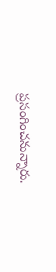ప్ర‌సంగించ‌నున్నారు.